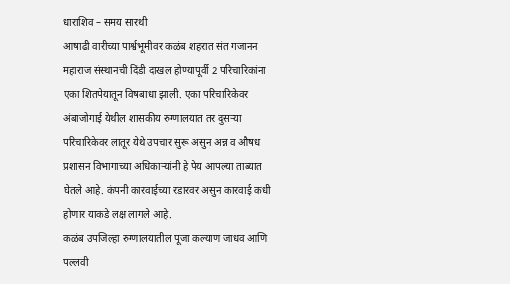धाराशिव – समय सारथी
आषाढी वारीच्या पार्श्वभूमीवर कळंब शहरात संत गजानन महाराज संस्थानची दिंडी दाखल होण्यापूर्वी 2 परिचारिकांना एका शितपेयातून विषबाधा झाली. एका परिचारिकेवर अंबाजोगाई येथील शासकीय रुग्णालयात तर दुसऱ्या परिचारिकेवर लातूर येथे उपचार सुरू असुन अन्न व औषध प्रशासन विभागाच्या अधिकाऱ्यांनी हे पेय आपल्या ताब्यात घेतले आहे. कंपनी कारवाईच्या रडारवर असुन कारवाई कधी होणार याकडे लक्ष लागले आहे.
कळंब उपजिल्हा रुग्णालयातील पूजा कल्याण जाधव आणि पल्लवी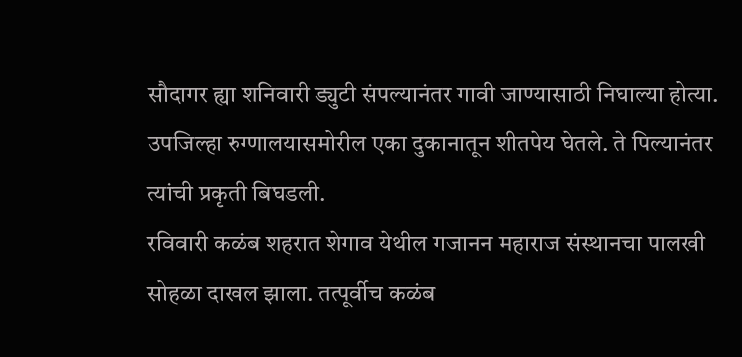सौदागर ह्या शनिवारी ड्युटी संपल्यानंतर गावी जाण्यासाठी निघाल्या होत्या. उपजिल्हा रुग्णालयासमोरील एका दुकानातून शीतपेय घेतले. ते पिल्यानंतर त्यांची प्रकृती बिघडली.
रविवारी कळंब शहरात शेगाव येथील गजानन महाराज संस्थानचा पालखी सोहळा दाखल झाला. तत्पूर्वीच कळंब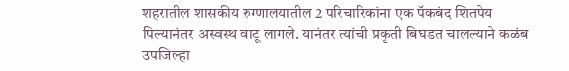शहरातील शासकीय रुग्णालयातील 2 परिचारिकांना एक पॅकबंद शितपेय पिल्यानंतर अस्वस्थ वाटू लागले. यानंतर त्यांची प्रकृती बिघडत चालल्याने कळंब उपजिल्हा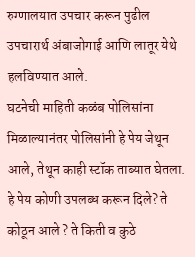रुग्णालयात उपचार करून पुढील उपचारार्थ अंबाजोगाई आणि लातूर येथे हलविण्यात आले.
घटनेची माहिती कळंब पोलिसांना मिळाल्यानंतर पोलिसांनी हे पेय जेथून आले, तेथून काही स्टॉक ताब्यात घेतला. हे पेय कोणी उपलब्ध करून दिले? ते कोठून आले ? ते किती व कुठे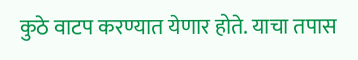कुठे वाटप करण्यात येणार होते. याचा तपास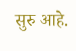सुरु आहे.